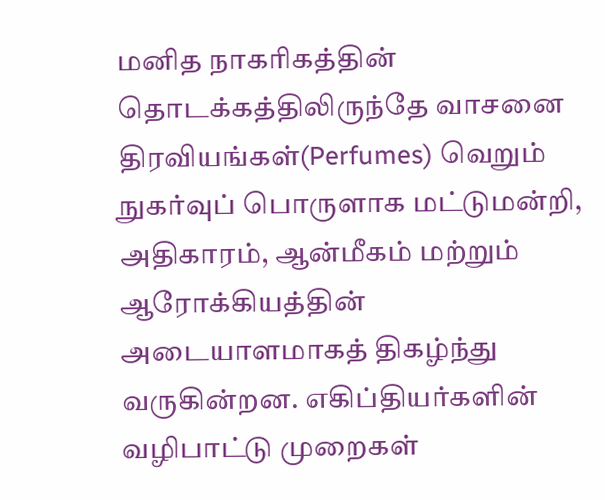மனித நாகரிகத்தின் தொடக்கத்திலிருந்தே வாசனை திரவியங்கள்(Perfumes) வெறும் நுகர்வுப் பொருளாக மட்டுமன்றி, அதிகாரம், ஆன்மீகம் மற்றும் ஆரோக்கியத்தின் அடையாளமாகத் திகழ்ந்து வருகின்றன. எகிப்தியர்களின் வழிபாட்டு முறைகள்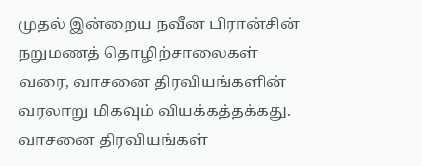முதல் இன்றைய நவீன பிரான்சின் நறுமணத் தொழிற்சாலைகள் வரை, வாசனை திரவியங்களின் வரலாறு மிகவும் வியக்கத்தக்கது.
வாசனை திரவியங்கள்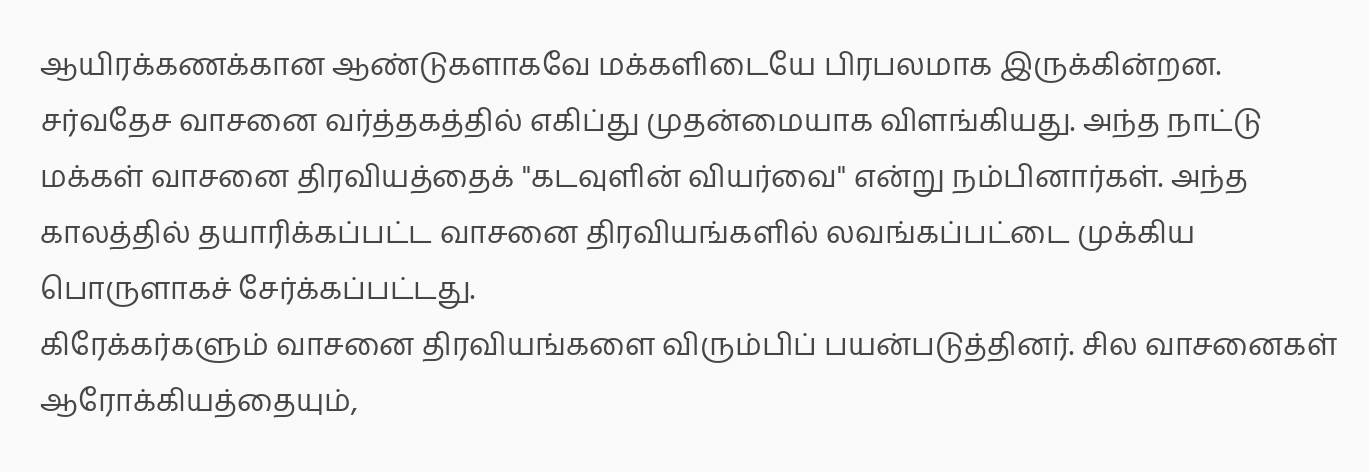ஆயிரக்கணக்கான ஆண்டுகளாகவே மக்களிடையே பிரபலமாக இருக்கின்றன. சர்வதேச வாசனை வர்த்தகத்தில் எகிப்து முதன்மையாக விளங்கியது. அந்த நாட்டு மக்கள் வாசனை திரவியத்தைக் "கடவுளின் வியர்வை" என்று நம்பினார்கள். அந்த காலத்தில் தயாரிக்கப்பட்ட வாசனை திரவியங்களில் லவங்கப்பட்டை முக்கிய பொருளாகச் சேர்க்கப்பட்டது.
கிரேக்கர்களும் வாசனை திரவியங்களை விரும்பிப் பயன்படுத்தினர். சில வாசனைகள் ஆரோக்கியத்தையும்,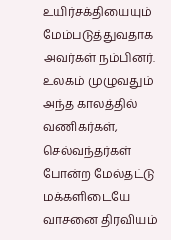உயிர்சக்தியையும் மேம்படுத்துவதாக அவர்கள் நம்பினர். உலகம் முழுவதும் அந்த காலத்தில் வணிகர்கள், செல்வந்தர்கள் போன்ற மேல்தட்டு மக்களிடையே வாசனை திரவியம்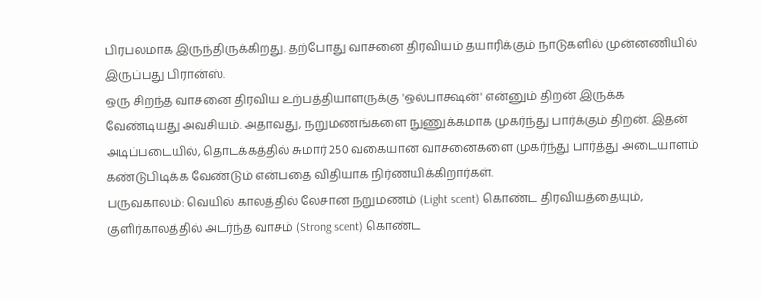பிரபலமாக இருந்திருக்கிறது. தற்போது வாசனை திரவியம் தயாரிக்கும் நாடுகளில் முன்னணியில் இருப்பது பிரான்ஸ்.
ஒரு சிறந்த வாசனை திரவிய உற்பத்தியாளருக்கு 'ஒல்பாக்ஷன்' என்னும் திறன் இருக்க வேண்டியது அவசியம். அதாவது, நறுமணங்களை நுணுக்கமாக முகர்ந்து பார்க்கும் திறன். இதன் அடிப்படையில், தொடக்கத்தில் சுமார் 250 வகையான வாசனைகளை முகர்ந்து பார்த்து அடையாளம் கண்டுபிடிக்க வேண்டும் என்பதை விதியாக நிர்ணயிக்கிறார்கள்.
பருவகாலம்: வெயில் காலத்தில் லேசான நறுமணம் (Light scent) கொண்ட திரவியத்தையும், குளிர்காலத்தில் அடர்ந்த வாசம் (Strong scent) கொண்ட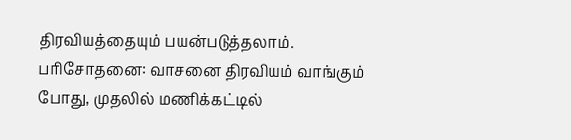திரவியத்தையும் பயன்படுத்தலாம்.
பரிசோதனை: வாசனை திரவியம் வாங்கும் போது, முதலில் மணிக்கட்டில்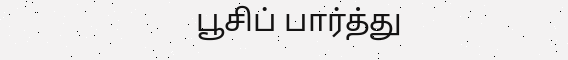பூசிப் பார்த்து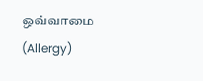ஒவ்வாமை (Allergy)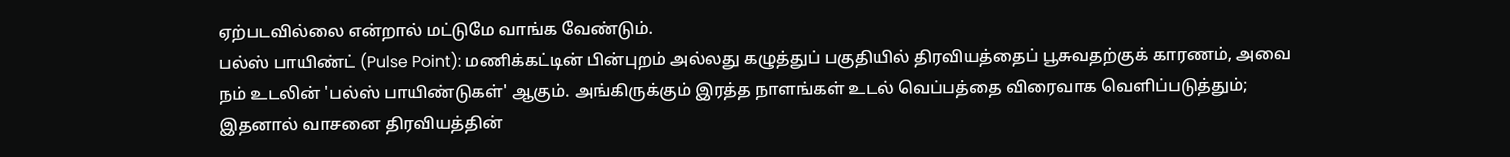ஏற்படவில்லை என்றால் மட்டுமே வாங்க வேண்டும்.
பல்ஸ் பாயிண்ட் (Pulse Point): மணிக்கட்டின் பின்புறம் அல்லது கழுத்துப் பகுதியில் திரவியத்தைப் பூசுவதற்குக் காரணம், அவை நம் உடலின் 'பல்ஸ் பாயிண்டுகள்' ஆகும். அங்கிருக்கும் இரத்த நாளங்கள் உடல் வெப்பத்தை விரைவாக வெளிப்படுத்தும்; இதனால் வாசனை திரவியத்தின்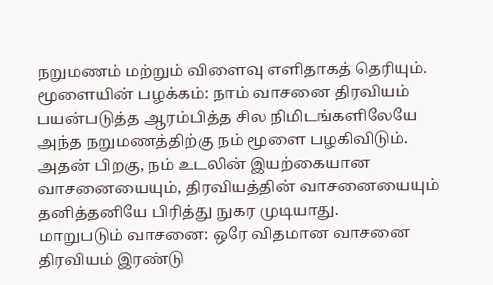நறுமணம் மற்றும் விளைவு எளிதாகத் தெரியும்.
மூளையின் பழக்கம்: நாம் வாசனை திரவியம் பயன்படுத்த ஆரம்பித்த சில நிமிடங்களிலேயே அந்த நறுமணத்திற்கு நம் மூளை பழகிவிடும். அதன் பிறகு, நம் உடலின் இயற்கையான வாசனையையும், திரவியத்தின் வாசனையையும் தனித்தனியே பிரித்து நுகர முடியாது.
மாறுபடும் வாசனை: ஒரே விதமான வாசனை திரவியம் இரண்டு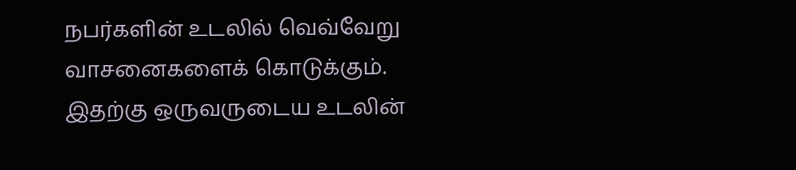நபர்களின் உடலில் வெவ்வேறு வாசனைகளைக் கொடுக்கும். இதற்கு ஒருவருடைய உடலின்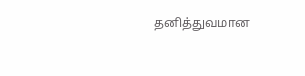தனித்துவமான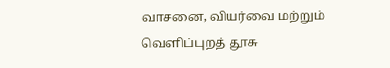வாசனை, வியர்வை மற்றும் வெளிப்புறத் தூசு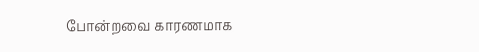போன்றவை காரணமாக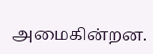அமைகின்றன.